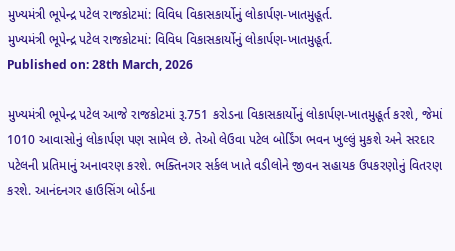મુખ્યમંત્રી ભૂપેન્દ્ર પટેલ રાજકોટમાં: વિવિધ વિકાસકાર્યોનું લોકાર્પણ-ખાતમુહૂર્ત.
મુખ્યમંત્રી ભૂપેન્દ્ર પટેલ રાજકોટમાં: વિવિધ વિકાસકાર્યોનું લોકાર્પણ-ખાતમુહૂર્ત.
Published on: 28th March, 2026

મુખ્યમંત્રી ભૂપેન્દ્ર પટેલ આજે રાજકોટમાં રૂ.751 કરોડના વિકાસકાર્યોનું લોકાર્પણ-ખાતમુહૂર્ત કરશે, જેમાં 1010 આવાસોનું લોકાર્પણ પણ સામેલ છે. તેઓ લેઉવા પટેલ બોર્ડિંગ ભવન ખુલ્લું મુકશે અને સરદાર પટેલની પ્રતિમાનું અનાવરણ કરશે. ભક્તિનગર સર્કલ ખાતે વડીલોને જીવન સહાયક ઉપકરણોનું વિતરણ કરશે. આનંદનગર હાઉસિંગ બોર્ડના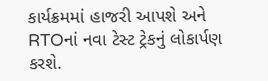કાર્યક્રમમાં હાજરી આપશે અને RTOનાં નવા ટેસ્ટ ટ્રેકનું લોકાર્પણ કરશે.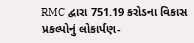RMC દ્વારા 751.19 કરોડના વિકાસ પ્રકલ્પોનું લોકાર્પણ-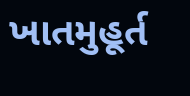ખાતમુહૂર્ત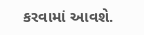કરવામાં આવશે.